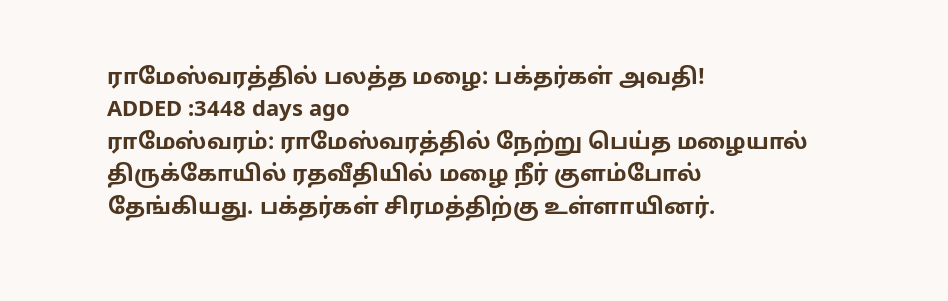ராமேஸ்வரத்தில் பலத்த மழை: பக்தர்கள் அவதி!
ADDED :3448 days ago
ராமேஸ்வரம்: ராமேஸ்வரத்தில் நேற்று பெய்த மழையால் திருக்கோயில் ரதவீதியில் மழை நீர் குளம்போல் தேங்கியது. பக்தர்கள் சிரமத்திற்கு உள்ளாயினர்.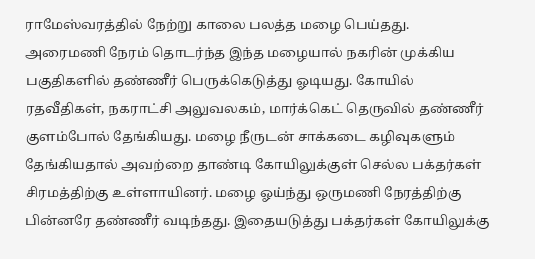ராமேஸ்வரத்தில் நேற்று காலை பலத்த மழை பெய்தது. அரைமணி நேரம் தொடர்ந்த இந்த மழையால் நகரின் முக்கிய பகுதிகளில் தண்ணீர் பெருக்கெடுத்து ஓடியது. கோயில் ரதவீதிகள், நகராட்சி அலுவலகம், மார்க்கெட் தெருவில் தண்ணீர் குளம்போல் தேங்கியது. மழை நீருடன் சாக்கடை கழிவுகளும் தேங்கியதால் அவற்றை தாண்டி கோயிலுக்குள் செல்ல பக்தர்கள் சிரமத்திற்கு உள்ளாயினர். மழை ஓய்ந்து ஒருமணி நேரத்திற்கு பின்னரே தண்ணீர் வடிந்தது. இதையடுத்து பக்தர்கள் கோயிலுக்கு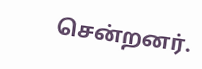சென்றனர்.